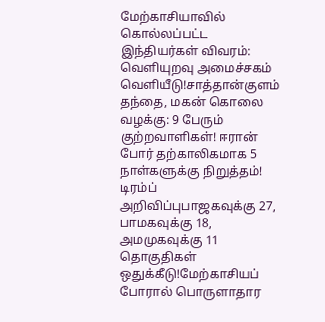மேற்காசியாவில் கொல்லப்பட்ட இந்தியர்கள் விவரம்: வெளியுறவு அமைச்சகம் வெளியீடு!சாத்தான்குளம் தந்தை, மகன் கொலை வழக்கு: 9 பேரும் குற்றவாளிகள்! ஈரான் போர் தற்காலிகமாக 5 நாள்களுக்கு நிறுத்தம்! டிரம்ப் அறிவிப்புபாஜகவுக்கு 27, பாமகவுக்கு 18, அமமுகவுக்கு 11 தொகுதிகள் ஒதுக்கீடு!மேற்காசியப் போரால் பொருளாதார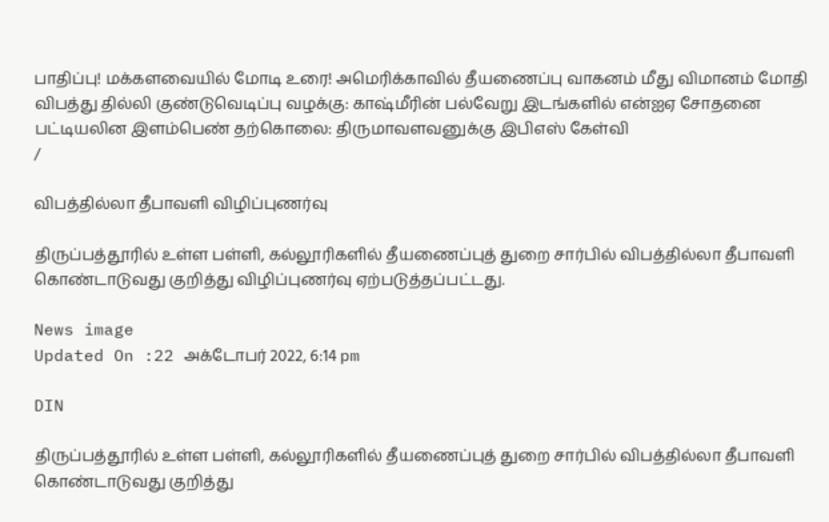பாதிப்பு! மக்களவையில் மோடி உரை! அமெரிக்காவில் தீயணைப்பு வாகனம் மீது விமானம் மோதி விபத்து தில்லி குண்டுவெடிப்பு வழக்கு: காஷ்மீரின் பல்வேறு இடங்களில் என்ஐஏ சோதனை பட்டியலின இளம்பெண் தற்கொலை: திருமாவளவனுக்கு இபிஎஸ் கேள்வி
/

விபத்தில்லா தீபாவளி விழிப்புணர்வு

திருப்பத்தூரில் உள்ள பள்ளி, கல்லூரிகளில் தீயணைப்புத் துறை சார்பில் விபத்தில்லா தீபாவளி கொண்டாடுவது குறித்து விழிப்புணர்வு ஏற்படுத்தப்பட்டது.

News image
Updated On :22 அக்டோபர் 2022, 6:14 pm

DIN

திருப்பத்தூரில் உள்ள பள்ளி, கல்லூரிகளில் தீயணைப்புத் துறை சார்பில் விபத்தில்லா தீபாவளி கொண்டாடுவது குறித்து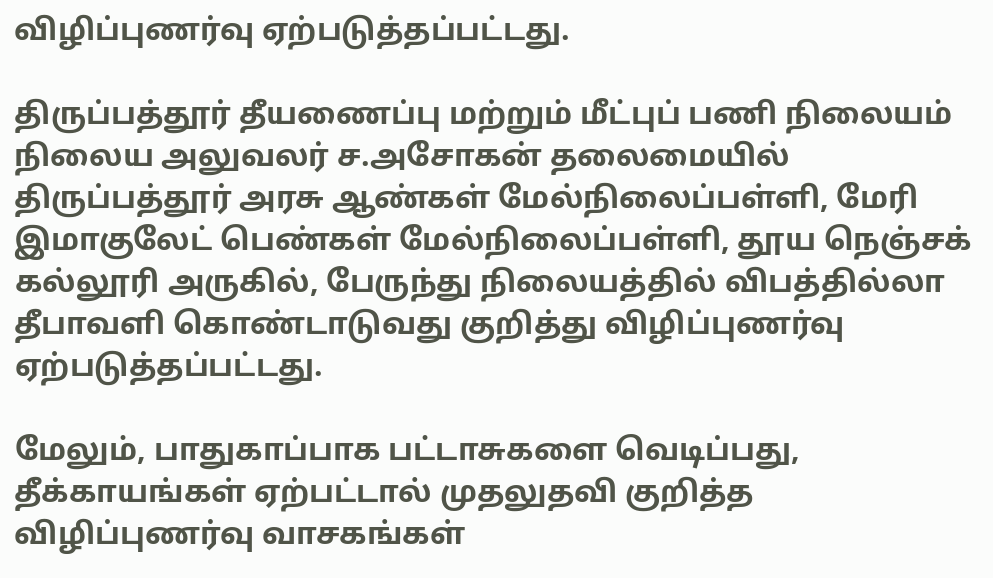விழிப்புணர்வு ஏற்படுத்தப்பட்டது.

திருப்பத்தூர் தீயணைப்பு மற்றும் மீட்புப் பணி நிலையம் நிலைய அலுவலர் ச.அசோகன் தலைமையில் திருப்பத்தூர் அரசு ஆண்கள் மேல்நிலைப்பள்ளி, மேரி இமாகுலேட் பெண்கள் மேல்நிலைப்பள்ளி, தூய நெஞ்சக் கல்லூரி அருகில், பேருந்து நிலையத்தில் விபத்தில்லா தீபாவளி கொண்டாடுவது குறித்து விழிப்புணர்வு ஏற்படுத்தப்பட்டது.

மேலும், பாதுகாப்பாக பட்டாசுகளை வெடிப்பது, தீக்காயங்கள் ஏற்பட்டால் முதலுதவி குறித்த விழிப்புணர்வு வாசகங்கள்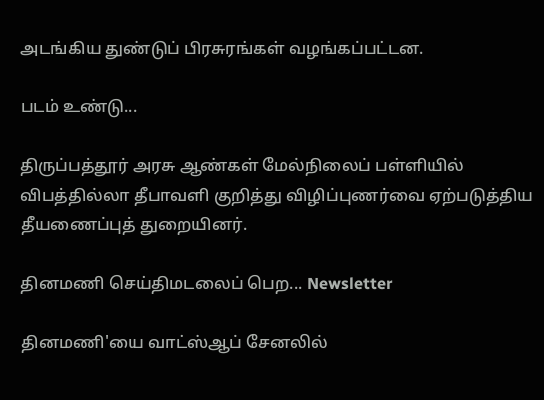அடங்கிய துண்டுப் பிரசுரங்கள் வழங்கப்பட்டன.

படம் உண்டு...

திருப்பத்தூர் அரசு ஆண்கள் மேல்நிலைப் பள்ளியில் விபத்தில்லா தீபாவளி குறித்து விழிப்புணர்வை ஏற்படுத்திய தீயணைப்புத் துறையினர்.

தினமணி செய்திமடலைப் பெற... Newsletter

தினமணி'யை வாட்ஸ்ஆப் சேனலில்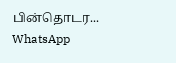பின்தொடர... WhatsApp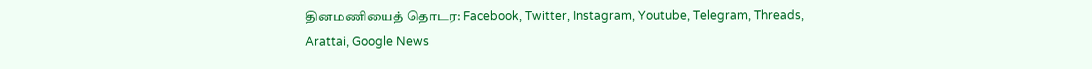தினமணியைத் தொடர: Facebook, Twitter, Instagram, Youtube, Telegram, Threads, Arattai, Google News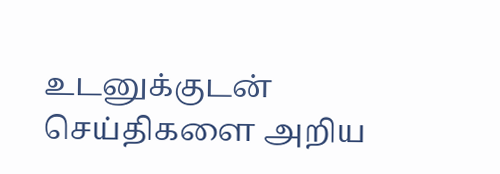உடனுக்குடன் செய்திகளை அறிய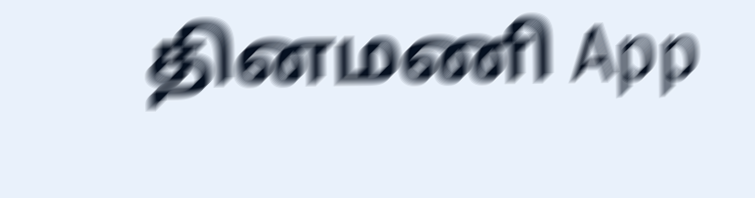தினமணி App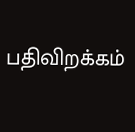பதிவிறக்கம்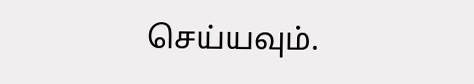செய்யவும்.